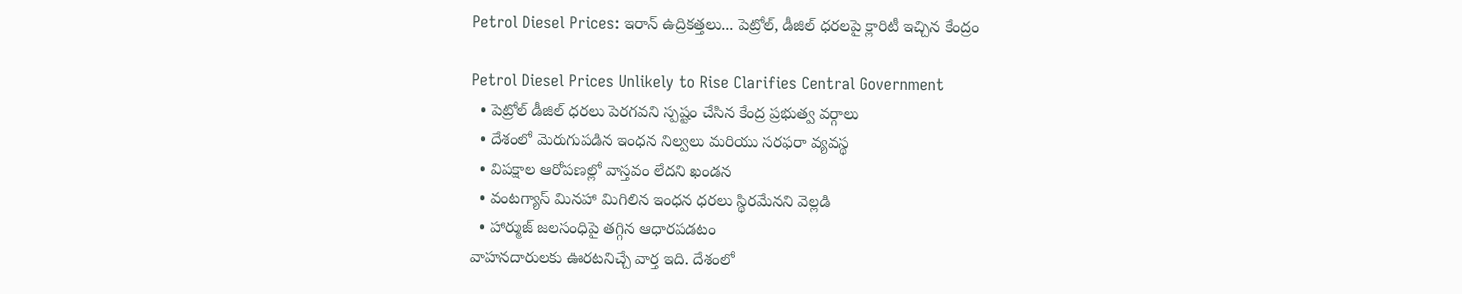Petrol Diesel Prices: ఇరాన్ ఉద్రికత్తలు... పెట్రోల్, డీజిల్ ధరలపై క్లారిటీ ఇచ్చిన కేంద్రం

Petrol Diesel Prices Unlikely to Rise Clarifies Central Government
  • పెట్రోల్ డీజిల్ ధరలు పెరగవని స్పష్టం చేసిన కేంద్ర ప్రభుత్వ వర్గాలు
  • దేశంలో మెరుగుపడిన ఇంధన నిల్వలు మరియు సరఫరా వ్యవస్థ
  • విపక్షాల ఆరోపణల్లో వాస్తవం లేదని ఖండన
  • వంటగ్యాస్ మినహా మిగిలిన ఇంధన ధరలు స్థిరమేనని వెల్లడి
  • హార్ముజ్ జలసంధిపై తగ్గిన ఆధారపడటం
వాహనదారులకు ఊరటనిచ్చే వార్త ఇది. దేశంలో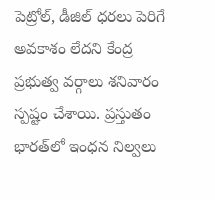పెట్రోల్, డీజిల్ ధరలు పెరిగే అవకాశం లేదని కేంద్ర ప్రభుత్వ వర్గాలు శనివారం స్పష్టం చేశాయి. ప్రస్తుతం భారత్‌లో ఇంధన నిల్వలు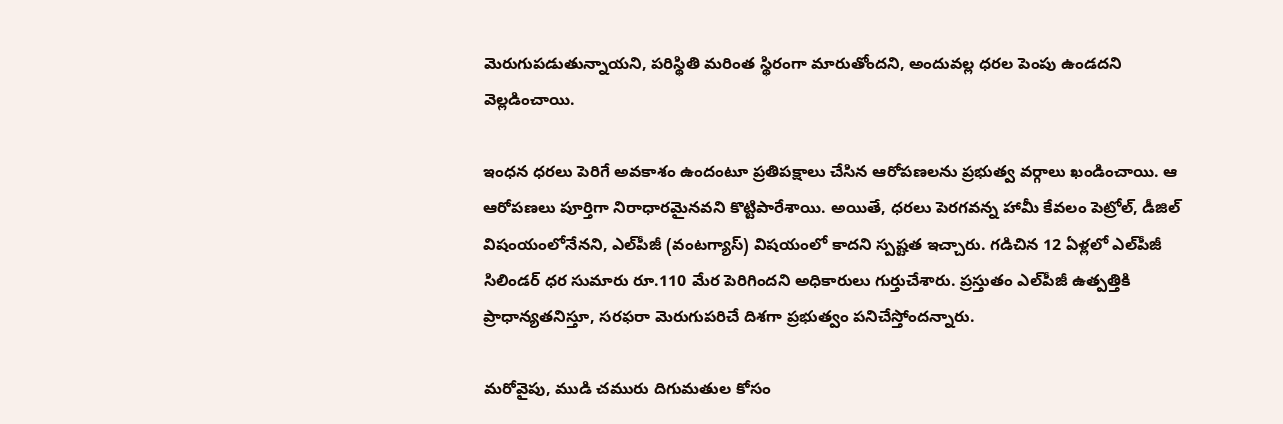మెరుగుపడుతున్నాయని, పరిస్థితి మరింత స్థిరంగా మారుతోందని, అందువల్ల ధరల పెంపు ఉండదని వెల్లడించాయి.

ఇంధన ధరలు పెరిగే అవకాశం ఉందంటూ ప్రతిపక్షాలు చేసిన ఆరోపణలను ప్రభుత్వ వర్గాలు ఖండించాయి. ఆ ఆరోపణలు పూర్తిగా నిరాధారమైనవని కొట్టిపారేశాయి. అయితే, ధరలు పెరగవన్న హామీ కేవలం పెట్రోల్, డీజిల్ విషంయంలోనేనని, ఎల్‌పీజీ (వంటగ్యాస్) విషయంలో కాదని స్పష్టత ఇచ్చారు. గడిచిన 12 ఏళ్లలో ఎల్‌పీజీ సిలిండర్ ధర సుమారు రూ.110 మేర పెరిగిందని అధికారులు గుర్తుచేశారు. ప్రస్తుతం ఎల్‌పీజీ ఉత్పత్తికి ప్రాధాన్యతనిస్తూ, సరఫరా మెరుగుపరిచే దిశగా ప్రభుత్వం పనిచేస్తోందన్నారు.

మరోవైపు, ముడి చమురు దిగుమతుల కోసం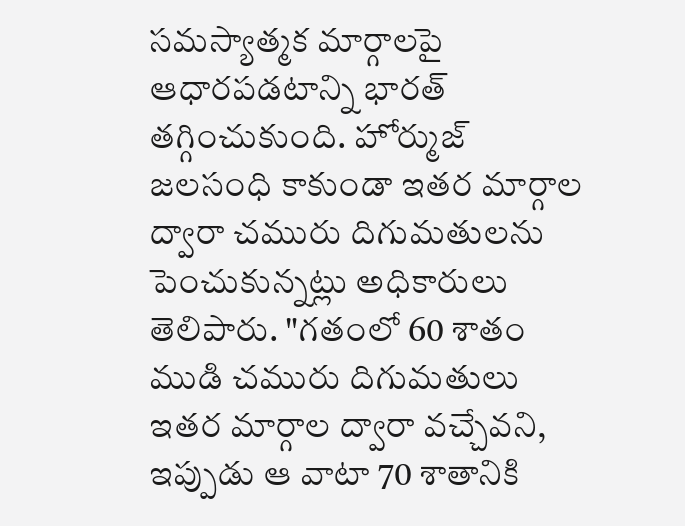సమస్యాత్మక మార్గాలపై ఆధారపడటాన్ని భారత్ తగ్గించుకుంది. హోర్ముజ్ జలసంధి కాకుండా ఇతర మార్గాల ద్వారా చమురు దిగుమతులను పెంచుకున్నట్లు అధికారులు తెలిపారు. "గతంలో 60 శాతం ముడి చమురు దిగుమతులు ఇతర మార్గాల ద్వారా వచ్చేవని, ఇప్పుడు ఆ వాటా 70 శాతానికి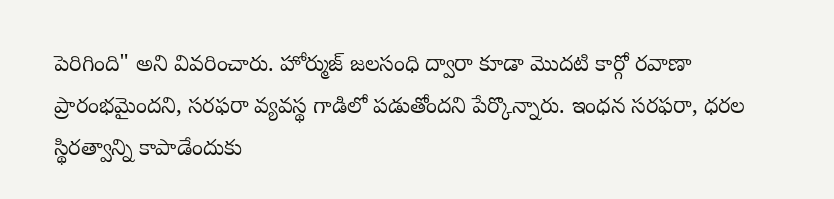పెరిగింది" అని వివరించారు. హోర్ముజ్ జలసంధి ద్వారా కూడా మొదటి కార్గో రవాణా ప్రారంభమైందని, సరఫరా వ్యవస్థ గాడిలో పడుతోందని పేర్కొన్నారు. ఇంధన సరఫరా, ధరల స్థిరత్వాన్ని కాపాడేందుకు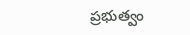ప్రభుత్వం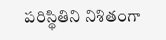పరిస్థితిని నిశితంగా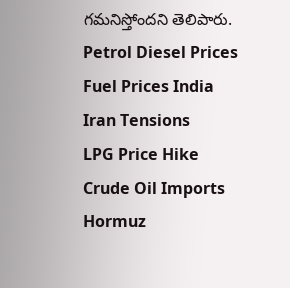గమనిస్తోందని తెలిపారు.
Petrol Diesel Prices
Fuel Prices India
Iran Tensions
LPG Price Hike
Crude Oil Imports
Hormuz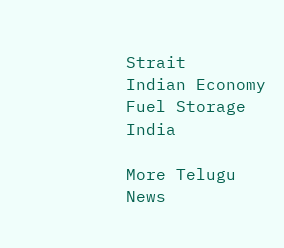Strait
Indian Economy
Fuel Storage India

More Telugu News